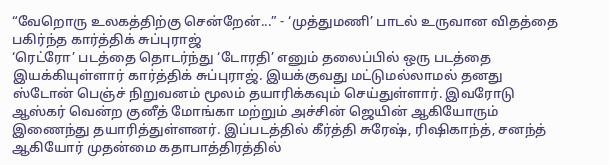“வேறொரு உலகத்திற்கு சென்றேன்...” - ‘முத்துமணி’ பாடல் உருவான விதத்தை பகிர்ந்த கார்த்திக் சுப்புராஜ்
‘ரெட்ரோ’ படத்தை தொடர்ந்து ‘டோரதி’ எனும் தலைப்பில் ஒரு படத்தை இயக்கியுள்ளார் கார்த்திக் சுப்புராஜ். இயக்குவது மட்டுமல்லாமல் தனது ஸ்டோன் பெஞ்ச் நிறுவனம் மூலம் தயாரிக்கவும் செய்துள்ளார். இவரோடு ஆஸ்கர் வென்ற குனீத் மோங்கா மற்றும் அச்சின் ஜெயின் ஆகியோரும் இணைந்து தயாரித்துள்ளனர். இப்படத்தில் கீர்த்தி சுரேஷ், ரிஷிகாந்த், சனந்த் ஆகியோர் முதன்மை கதாபாத்திரத்தில்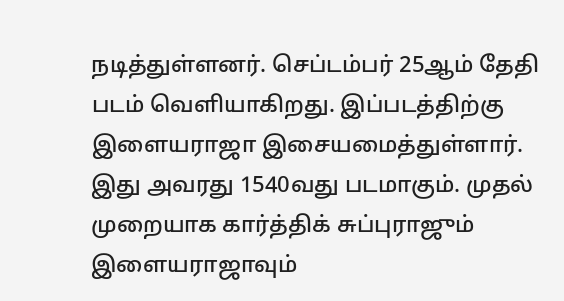நடித்துள்ளனர். செப்டம்பர் 25ஆம் தேதி படம் வெளியாகிறது. இப்படத்திற்கு இளையராஜா இசையமைத்துள்ளார். இது அவரது 1540வது படமாகும். முதல் முறையாக கார்த்திக் சுப்புராஜும் இளையராஜாவும்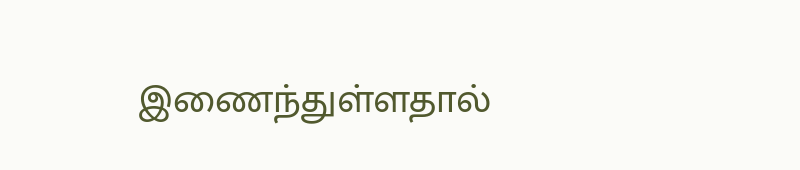இணைந்துள்ளதால்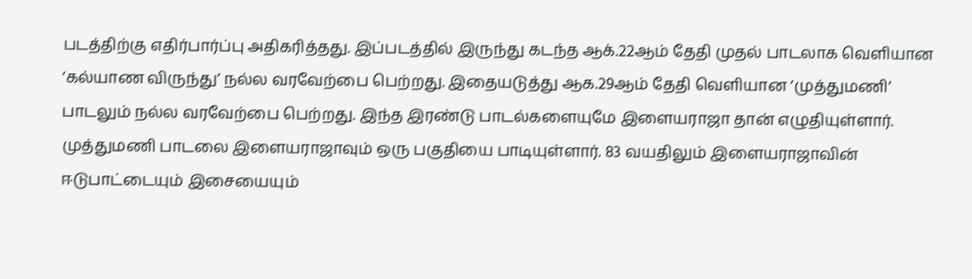படத்திற்கு எதிர்பார்ப்பு அதிகரித்தது. இப்படத்தில் இருந்து கடந்த ஆக்.22ஆம் தேதி முதல் பாடலாக வெளியான ‘கல்யாண விருந்து’ நல்ல வரவேற்பை பெற்றது. இதையடுத்து ஆக.29ஆம் தேதி வெளியான ‘முத்துமணி’ பாடலும் நல்ல வரவேற்பை பெற்றது. இந்த இரண்டு பாடல்களையுமே இளையராஜா தான் எழுதியுள்ளார். முத்துமணி பாடலை இளையராஜாவும் ஒரு பகுதியை பாடியுள்ளார். 83 வயதிலும் இளையராஜாவின் ஈடுபாட்டையும் இசையையும்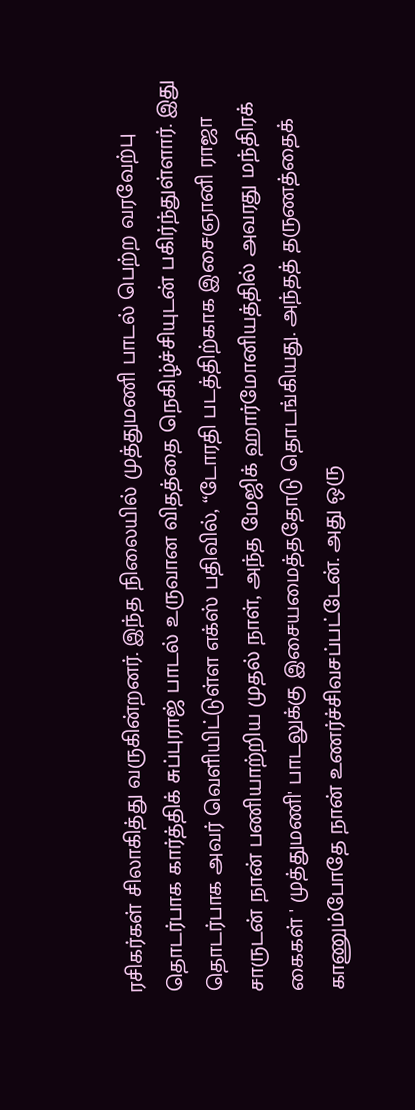ரசிகர்கள் சிலாகித்து வருகின்றனர். இந்த நிலையில் முத்துமணி பாடல் பெற்ற வரவேற்பு தொடர்பாக கார்த்திக் சுப்புராஜ் பாடல் உருவான விதத்தை நெகிழ்ச்சியுடன் பகிர்ந்துள்ளார். இது தொடர்பாக அவர் வெளியிட்டுள்ள எக்ஸ் பதிவில், “டோரதி படத்திற்காக இசைஞானி ராஜா சாருடன் நான் பணியாற்றிய முதல் நாள், அந்த மேஜிக் ஹார்மோனியத்தில் அவரது மந்திரக் கைகள் ' முத்துமணி' பாடலுக்கு இசையமைத்ததோடு தொடங்கியது. அந்தத் தருணத்தைக் காணும்போதே நான் உணர்ச்சிவசப்பட்டேன். அது ஒரு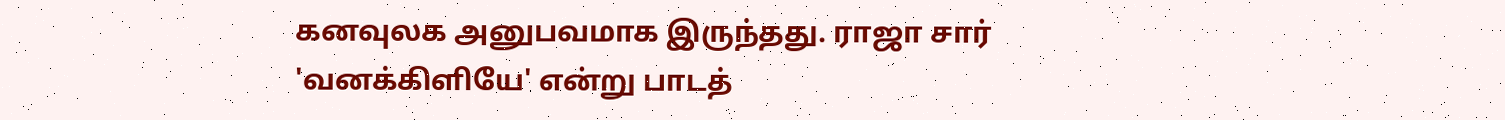கனவுலக அனுபவமாக இருந்தது. ராஜா சார் 'வனக்கிளியே' என்று பாடத்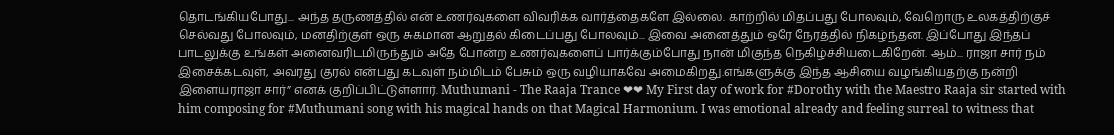தொடங்கியபோது... அந்த தருணத்தில் என் உணர்வுகளை விவரிக்க வார்த்தைகளே இல்லை. காற்றில் மிதப்பது போலவும், வேறொரு உலகத்திற்குச் செல்வது போலவும், மனதிற்குள் ஒரு சுகமான ஆறுதல் கிடைப்பது போலவும்... இவை அனைத்தும் ஒரே நேரத்தில் நிகழ்ந்தன. இப்போது இந்தப் பாடலுக்கு உங்கள் அனைவரிடமிருந்தும் அதே போன்ற உணர்வுகளைப் பார்க்கும்போது நான் மிகுந்த நெகிழ்ச்சியடைகிறேன். ஆம்... ராஜா சார் நம் இசைக்கடவுள், அவரது குரல் என்பது கடவுள் நம்மிடம் பேசும் ஒரு வழியாகவே அமைகிறது.எங்களுக்கு இந்த ஆசியை வழங்கியதற்கு நன்றி இளையராஜா சார்” எனக் குறிப்பிட்டுள்ளார். Muthumani - The Raaja Trance ❤❤ My First day of work for #Dorothy with the Maestro Raaja sir started with him composing for #Muthumani song with his magical hands on that Magical Harmonium. I was emotional already and feeling surreal to witness that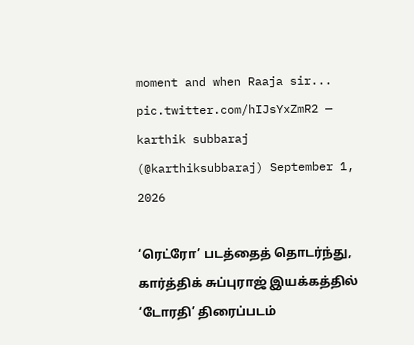moment and when Raaja sir... pic.twitter.com/hIJsYxZmR2 — karthik subbaraj (@karthiksubbaraj) September 1, 2026

‘ரெட்ரோ’ படத்தைத் தொடர்ந்து, கார்த்திக் சுப்புராஜ் இயக்கத்தில் ‘டோரதி’ திரைப்படம்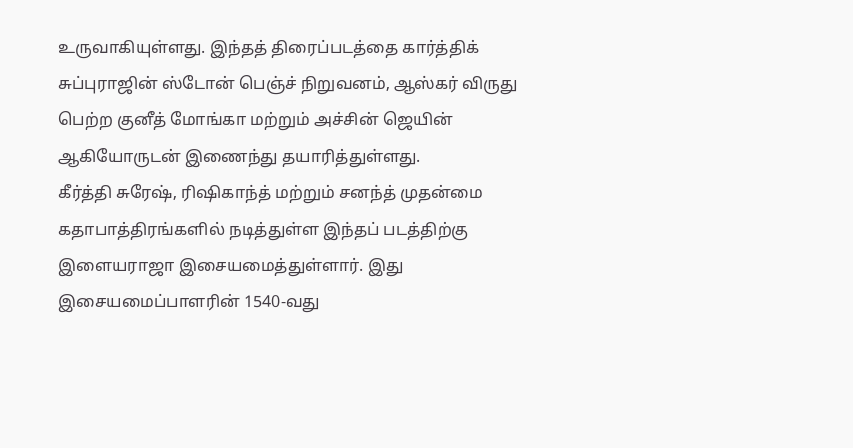உருவாகியுள்ளது. இந்தத் திரைப்படத்தை கார்த்திக் சுப்புராஜின் ஸ்டோன் பெஞ்ச் நிறுவனம், ஆஸ்கர் விருது பெற்ற குனீத் மோங்கா மற்றும் அச்சின் ஜெயின் ஆகியோருடன் இணைந்து தயாரித்துள்ளது.
கீர்த்தி சுரேஷ், ரிஷிகாந்த் மற்றும் சனந்த் முதன்மை கதாபாத்திரங்களில் நடித்துள்ள இந்தப் படத்திற்கு இளையராஜா இசையமைத்துள்ளார். இது இசையமைப்பாளரின் 1540-வது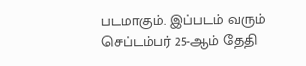படமாகும். இப்படம் வரும் செப்டம்பர் 25-ஆம் தேதி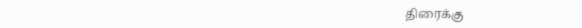திரைக்கு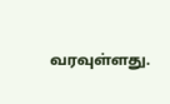வரவுள்ளது.